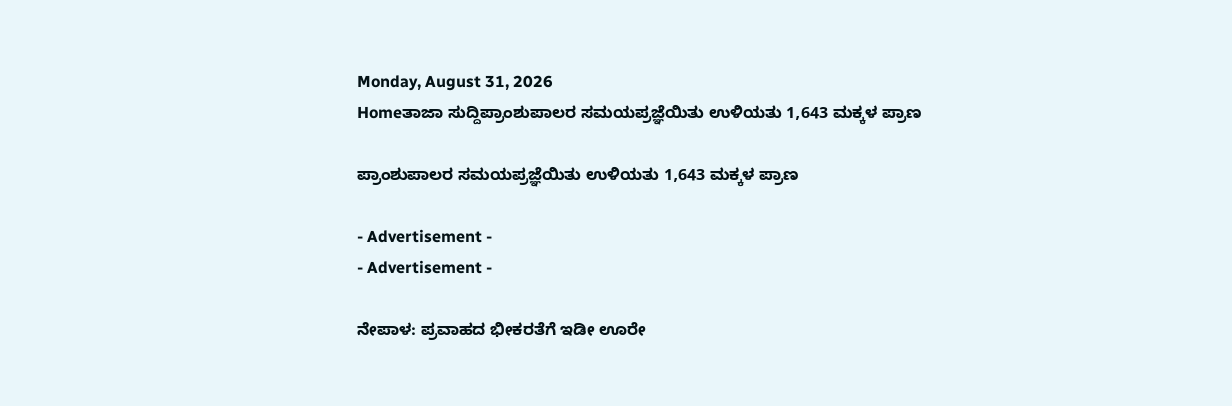Monday, August 31, 2026
Homeತಾಜಾ ಸುದ್ದಿಪ್ರಾಂಶುಪಾಲರ ಸಮಯಪ್ರಜ್ಞೆಯಿತು ಉಳಿಯತು 1,643 ಮಕ್ಕಳ ಪ್ರಾಣ

ಪ್ರಾಂಶುಪಾಲರ ಸಮಯಪ್ರಜ್ಞೆಯಿತು ಉಳಿಯತು 1,643 ಮಕ್ಕಳ ಪ್ರಾಣ

- Advertisement -
- Advertisement -

ನೇಪಾಳ: ಪ್ರವಾಹದ ಭೀಕರತೆಗೆ ಇಡೀ ಊರೇ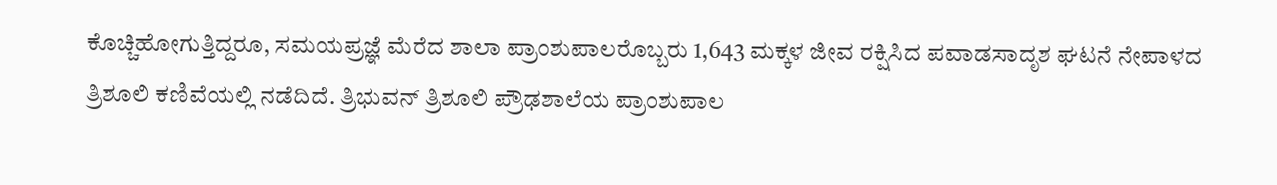ಕೊಚ್ಚಿಹೋಗುತ್ತಿದ್ದರೂ, ಸಮಯಪ್ರಜ್ಞೆ ಮೆರೆದ ಶಾಲಾ ಪ್ರಾಂಶುಪಾಲರೊಬ್ಬರು 1,643 ಮಕ್ಕಳ ಜೀವ ರಕ್ಷಿಸಿದ ಪವಾಡಸಾದೃಶ ಘಟನೆ ನೇಪಾಳದ ತ್ರಿಶೂಲಿ ಕಣಿವೆಯಲ್ಲಿ ನಡೆದಿದೆ. ತ್ರಿಭುವನ್ ತ್ರಿಶೂಲಿ ಪ್ರೌಢಶಾಲೆಯ ಪ್ರಾಂಶುಪಾಲ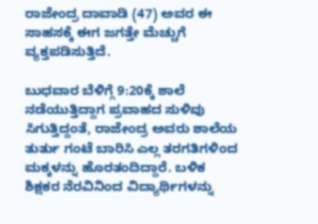ರಾಜೇಂದ್ರ ದಾವಾಡಿ (47) ಅವರ ಈ ಸಾಹಸಕ್ಕೆ ಈಗ ಜಗತ್ತೇ ಮೆಚ್ಚುಗೆ ವ್ಯಕ್ತಪಡಿಸುತ್ತಿದೆ.

ಬುಧವಾರ ಬೆಳಿಗ್ಗೆ 9:20ಕ್ಕೆ ಶಾಲೆ ನಡೆಯುತ್ತಿದ್ದಾಗ ಪ್ರವಾಹದ ಸುಳಿವು ಸಿಗುತ್ತಿದ್ದಂತೆ, ರಾಜೇಂದ್ರ ಅವರು ಶಾಲೆಯ ತುರ್ತು ಗಂಟೆ ಬಾರಿಸಿ ಎಲ್ಲ ತರಗತಿಗಳಿಂದ ಮಕ್ಕಳನ್ನು ಹೊರತಂದಿದ್ದಾರೆ. ಬಳಿಕ ಶಿಕ್ಷಕರ ನೆರವಿನಿಂದ ವಿದ್ಯಾರ್ಥಿಗಳನ್ನು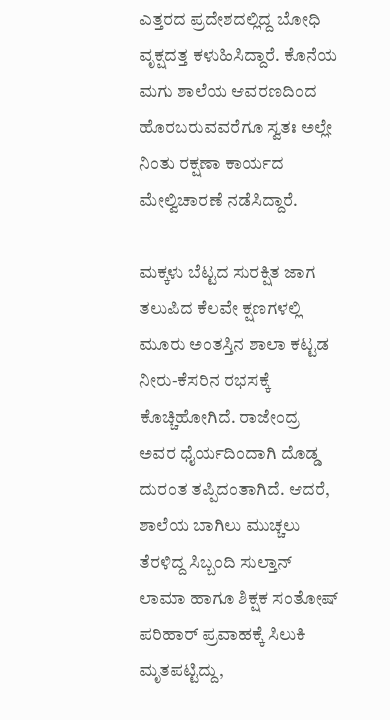ಎತ್ತರದ ಪ್ರದೇಶದಲ್ಲಿದ್ದ ಬೋಧಿ ವೃಕ್ಷದತ್ತ ಕಳುಹಿಸಿದ್ದಾರೆ. ಕೊನೆಯ ಮಗು ಶಾಲೆಯ ಆವರಣದಿಂದ ಹೊರಬರುವವರೆಗೂ ಸ್ವತಃ ಅಲ್ಲೇ ನಿಂತು ರಕ್ಷಣಾ ಕಾರ್ಯದ ಮೇಲ್ವಿಚಾರಣೆ ನಡೆಸಿದ್ದಾರೆ.

ಮಕ್ಕಳು ಬೆಟ್ಟದ ಸುರಕ್ಷಿತ ಜಾಗ ತಲುಪಿದ ಕೆಲವೇ ಕ್ಷಣಗಳಲ್ಲಿ ಮೂರು ಅಂತಸ್ತಿನ ಶಾಲಾ ಕಟ್ಟಡ ನೀರು-ಕೆಸರಿನ ರಭಸಕ್ಕೆ ಕೊಚ್ಚಿಹೋಗಿದೆ. ರಾಜೇಂದ್ರ ಅವರ ಧೈರ್ಯದಿಂದಾಗಿ ದೊಡ್ಡ ದುರಂತ ತಪ್ಪಿದಂತಾಗಿದೆ. ಆದರೆ, ಶಾಲೆಯ ಬಾಗಿಲು ಮುಚ್ಚಲು ತೆರಳಿದ್ದ ಸಿಬ್ಬಂದಿ ಸುಲ್ತಾನ್ ಲಾಮಾ ಹಾಗೂ ಶಿಕ್ಷಕ ಸಂತೋಷ್ ಪರಿಹಾರ್ ಪ್ರವಾಹಕ್ಕೆ ಸಿಲುಕಿ ಮೃತಪಟ್ಟಿದ್ದು,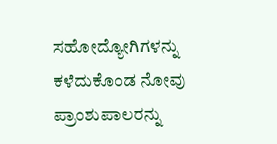ಸಹೋದ್ಯೋಗಿಗಳನ್ನು ಕಳೆದುಕೊಂಡ ನೋವು ಪ್ರಾಂಶುಪಾಲರನ್ನು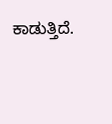ಕಾಡುತ್ತಿದೆ.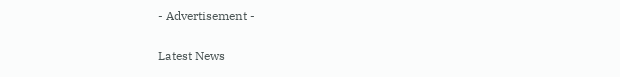- Advertisement -

Latest News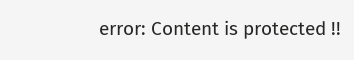error: Content is protected !!